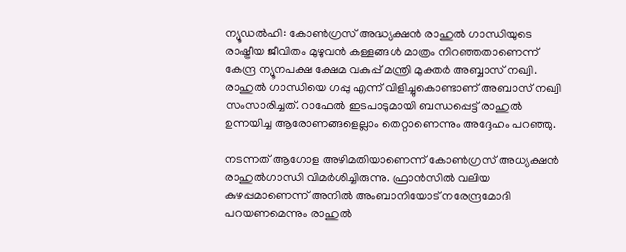ന്യൂഡല്‍ഹി: കോണ്‍ഗ്രസ് അദ്ധ്യക്ഷന്‍ രാഹുല്‍ ഗാന്ധിയുടെ രാഷ്ട്രീയ ജീവിതം മുഴുവന്‍ കള്ളങ്ങള്‍ മാത്രം നിറഞ്ഞതാണെന്ന് കേന്ദ്ര ന്യൂനപക്ഷ ക്ഷേമ വകുപ്പ് മന്ത്രി മുക്തര്‍ അബ്ബാസ് നഖ്വി. രാഹുല്‍ ഗാന്ധിയെ ഗപ്പു എന്ന് വിളിച്ചുകൊണ്ടാണ് അബാസ് നഖ്വി സംസാരിച്ചത്. റാഫേല്‍ ഇടപാടുമായി ബന്ധപ്പെട്ട് രാഹുല്‍ ഉന്നയിച്ച ആരോണങ്ങളെല്ലാം തെറ്റാണെന്നും അദ്ദേഹം പറഞ്ഞു.

നടന്നത് ആഗോള അഴിമതിയാണെന്ന് കോണ്‍ഗ്രസ് അധ്യക്ഷന്‍ രാഹുല്‍ഗാന്ധി വിമര്‍ശിച്ചിരുന്നു. ഫ്രാന്‍സില്‍ വലിയ കുഴപ്പമാണെന്ന് അനില്‍ അംബാനിയോട് നരേന്ദ്രമോദി പറയണമെന്നും രാഹുല്‍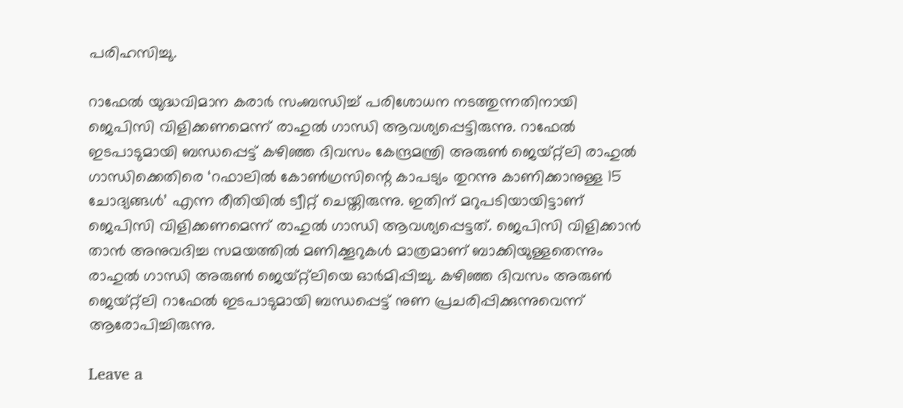പരിഹസിച്ചു.

റാഫേല്‍ യുദ്ധവിമാന കരാര്‍ സംബന്ധിച്ച് പരിശോധന നടത്തുന്നതിനായി ജെപിസി വിളിക്കണമെന്ന് രാഹുല്‍ ഗാന്ധി ആവശ്യപ്പെട്ടിരുന്നു. റാഫേല്‍ ഇടപാടുമായി ബന്ധപ്പെട്ട് കഴിഞ്ഞ ദിവസം കേന്ദ്രമന്ത്രി അരുണ്‍ ജെയ്റ്റ്‌ലി രാഹുല്‍ ഗാന്ധിക്കെതിരെ ‘റഫാലില്‍ കോണ്‍ഗ്രസിന്റെ കാപട്യം തുറന്നു കാണിക്കാനുള്ള 15 ചോദ്യങ്ങള്‍’ എന്ന രീതിയില്‍ ട്വീറ്റ് ചെയ്തിരുന്നു. ഇതിന് മറുപടിയായിട്ടാണ് ജെപിസി വിളിക്കണമെന്ന് രാഹുല്‍ ഗാന്ധി ആവശ്യപ്പെട്ടത്. ജെപിസി വിളിക്കാന്‍ താന്‍ അനുവദിച്ച സമയത്തില്‍ മണിക്കൂറുകള്‍ മാത്രമാണ് ബാക്കിയുള്ളതെന്നും രാഹുല്‍ ഗാന്ധി അരുണ്‍ ജെയ്റ്റ്‌ലിയെ ഓര്‍മിപ്പിച്ചു. കഴിഞ്ഞ ദിവസം അരുണ്‍ ജെയ്റ്റ്‌ലി റാഫേല്‍ ഇടപാടുമായി ബന്ധപ്പെട്ട് നുണ പ്രചരിപ്പിക്കുന്നുവെന്ന് ആരോപിച്ചിരുന്നു.

Leave a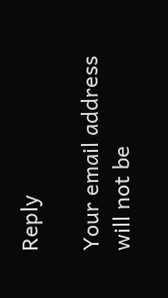Reply

Your email address will not be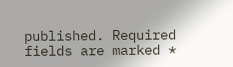published. Required fields are marked *